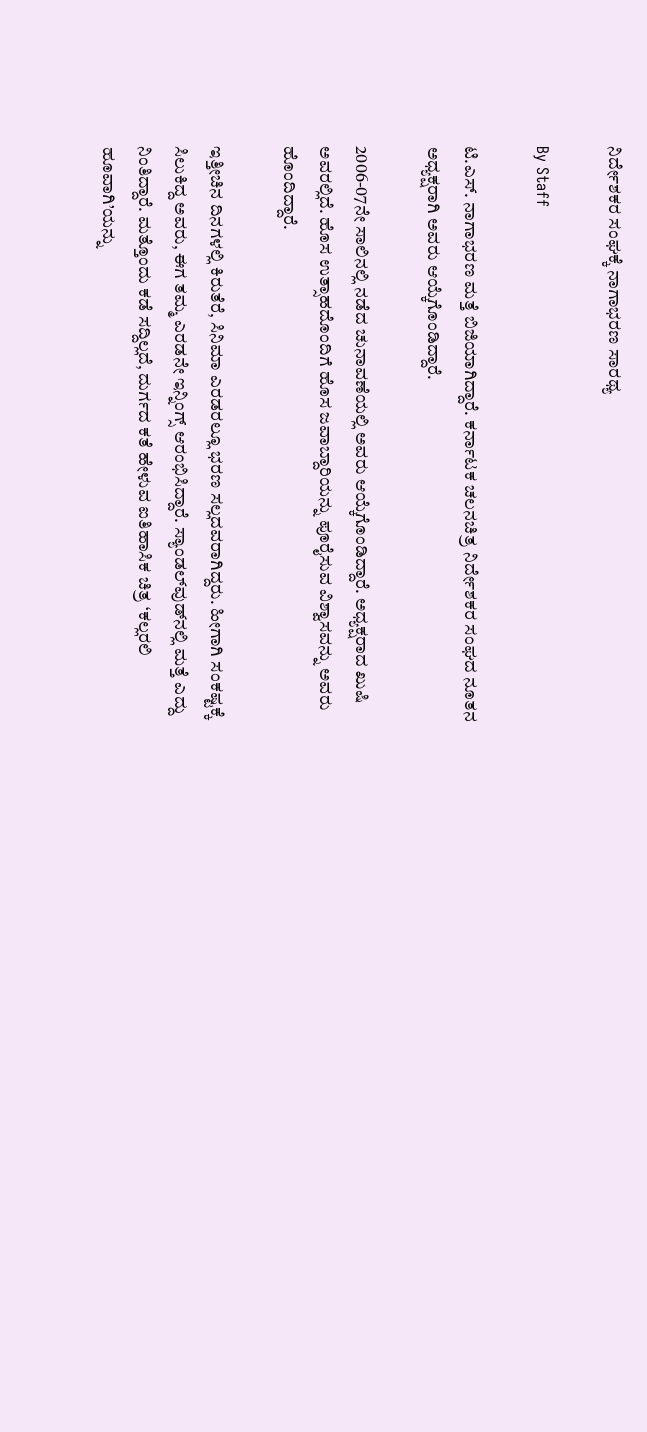ನಿರ್ದೇಶಕರ ಸಂಘಕ್ಕೆ ನಾಗಾಭರಣ ಸಾರಥ್ಯ

By Staff

ಟಿ.ಎಸ್‌. ನಾಗಾಭರಣ ಮತ್ತೆ ಬಿಜಿಯಾಗಿದ್ದಾರೆ. ಕರ್ನಾಟಕ ಚಲನಚಿತ್ರ ನಿರ್ದೇಶಕರ ಸಂಘದ ನೂತನ ಅಧ್ಯಕ್ಷರಾಗಿ ಅವರು ಆಯ್ಕೆಗೊಂಡಿದ್ದಾರೆ.

2006-07ನೇ ಸಾಲಿನಲ್ಲಿ ನಡೆದ ಚುನಾವಣೆಯಲ್ಲಿ ಅವರು ಆಯ್ಕೆಗೊಂಡಿದ್ದಾರೆ. ಅಧ್ಯಕ್ಷರಾದ ಖುಷಿ ಅವರಲ್ಲಿದೆ. ಹೊಸ ಉತ್ಸಾಹದೊಂದಿಗೆ ಹೊಸ ಜವಾಬ್ದಾರಿಯನ್ನು ಪೂರೈಸುವ ವಿಶ್ವಾಸವನ್ನು ಅವರು ಹೊಂದಿದ್ದಾರೆ.

ಇತ್ತೀಚಿನ ದಿನಗಳಲ್ಲಿ ಕಿರುತೆರೆ, ಸಿನಿಮಾ ಎರಡರಲ್ಲೂ ಭರಣ ಸಲ್ಲದವರಾಗಿದ್ದರು. ಹೀಗಾಗಿ ಸಂಕಷ್ಟಕ್ಕೆ ಸಿಲುಕಿದ್ದ ಅವರು, ಈಗ ತಮ್ಮ ಎರಡನೇ ಇನ್ನಿಂಗ್ಸ್‌ ಆರಂಭಿಸಿದ್ದಾರೆ. ಸ್ಯಾಂಡಲ್‌ವುಡ್‌ನಲ್ಲಿ ಮತ್ತೆ ಎದ್ದು ನಿಂತಿದ್ದಾರೆ. ಮತ್ತೊಂದು ಕಡೆ ಸದ್ದಿಲ್ಲದೆ, ದುರ್ಗದ ಕತೆ ಹೇಳುವ ಐತಿಹಾಸಿಕ ಚಿತ್ರ ‘ಕಲ್ಲರಲಿ ಹೂವಾಗಿ’ಯನ್ನು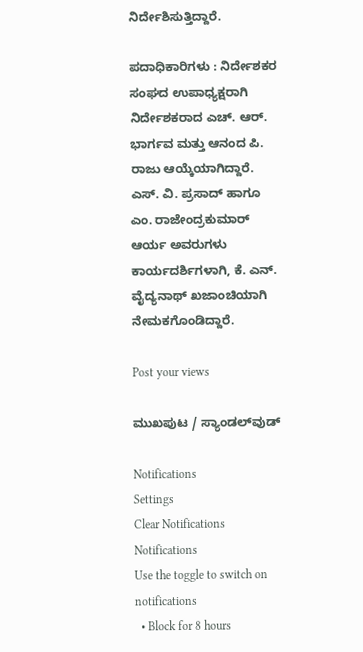ನಿರ್ದೇಶಿಸುತ್ತಿದ್ದಾರೆ.

ಪದಾಧಿಕಾರಿಗಳು : ನಿರ್ದೇಶಕರ ಸಂಘದ ಉಪಾಧ್ಯಕ್ಷರಾಗಿ ನಿರ್ದೇಶಕರಾದ ಎಚ್‌. ಆರ್‌. ಭಾರ್ಗವ ಮತ್ತು ಆನಂದ ಪಿ. ರಾಜು ಆಯ್ಕೆಯಾಗಿದ್ದಾರೆ. ಎಸ್‌. ವಿ. ಪ್ರಸಾದ್‌ ಹಾಗೂ ಎಂ. ರಾಜೇಂದ್ರಕುಮಾರ್‌ ಆರ್ಯ ಅವರುಗಳು ಕಾರ್ಯದರ್ಶಿಗಳಾಗಿ, ಕೆ. ಎನ್‌. ವೈದ್ಯನಾಥ್‌ ಖಜಾಂಚಿಯಾಗಿ ನೇಮಕಗೊಂಡಿದ್ದಾರೆ.

Post your views

ಮುಖಪುಟ / ಸ್ಯಾಂಡಲ್‌ವುಡ್‌

Notifications
Settings
Clear Notifications
Notifications
Use the toggle to switch on notifications
  • Block for 8 hours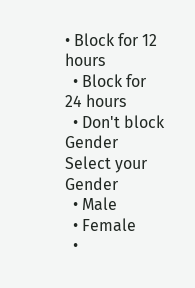• Block for 12 hours
  • Block for 24 hours
  • Don't block
Gender
Select your Gender
  • Male
  • Female
  •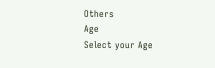Others
Age
Select your Age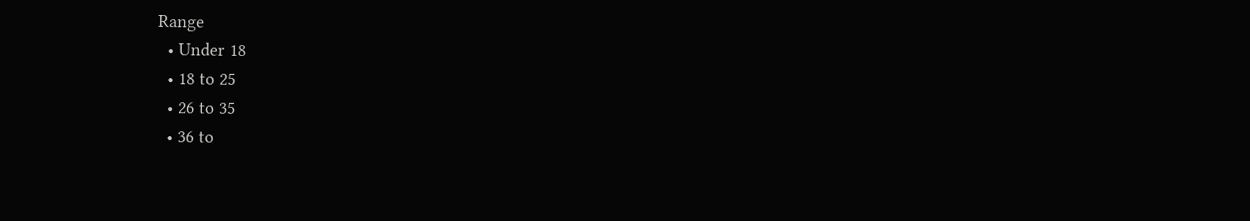Range
  • Under 18
  • 18 to 25
  • 26 to 35
  • 36 to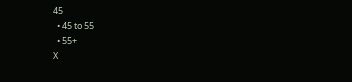45
  • 45 to 55
  • 55+
X